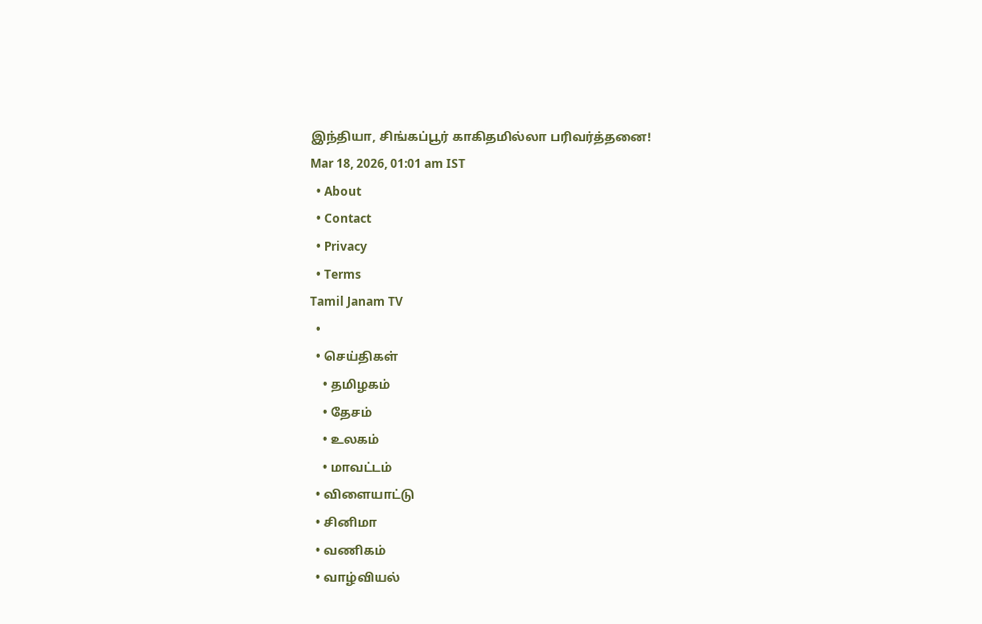இந்தியா, சிங்கப்பூர் காகிதமில்லா பரிவர்த்தனை!
Mar 18, 2026, 01:01 am IST
  • About
  • Contact
  • Privacy
  • Terms
Tamil Janam TV
  •
  • செய்திகள்
    • தமிழகம்
    • தேசம்
    • உலகம்
    • மாவட்டம்
  • விளையாட்டு
  • சினிமா
  • வணிகம்
  • வாழ்வியல்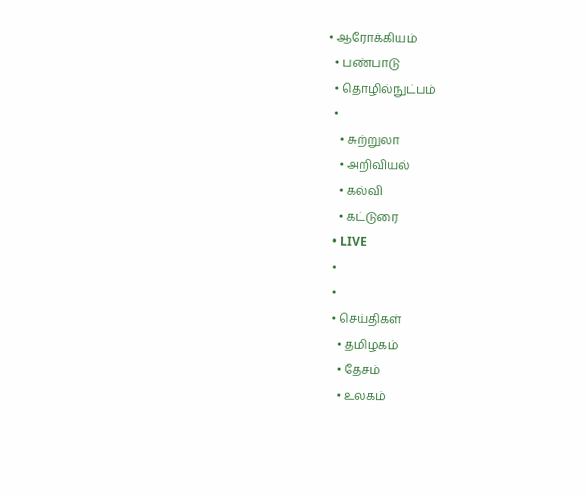• ஆரோக்கியம்
  • பண்பாடு
  • தொழில்நுட்பம்
  •
    • சுற்றுலா
    • அறிவியல்
    • கல்வி
    • கட்டுரை
  • LIVE
  •
  •
  • செய்திகள்
    • தமிழகம்
    • தேசம்
    • உலகம்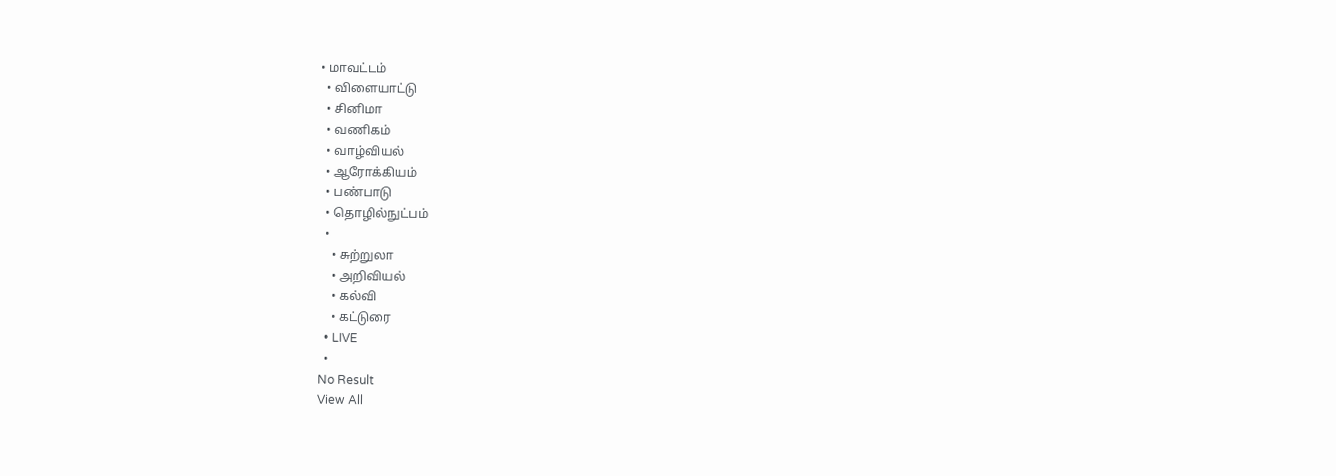• மாவட்டம்
  • விளையாட்டு
  • சினிமா
  • வணிகம்
  • வாழ்வியல்
  • ஆரோக்கியம்
  • பண்பாடு
  • தொழில்நுட்பம்
  •
    • சுற்றுலா
    • அறிவியல்
    • கல்வி
    • கட்டுரை
  • LIVE
  •
No Result
View All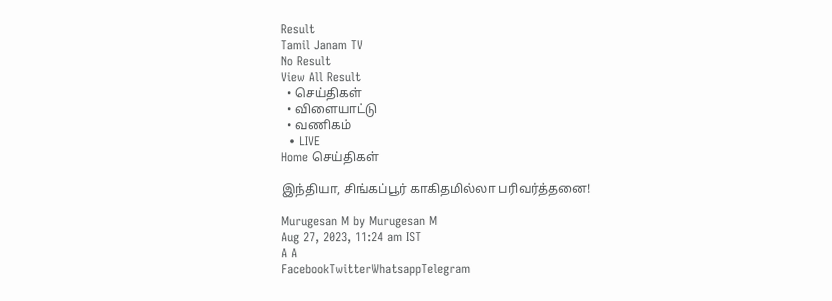Result
Tamil Janam TV
No Result
View All Result
  • செய்திகள்
  • விளையாட்டு
  • வணிகம்
  • LIVE
Home செய்திகள்

இந்தியா, சிங்கப்பூர் காகிதமில்லா பரிவர்த்தனை!

Murugesan M by Murugesan M
Aug 27, 2023, 11:24 am IST
A A
FacebookTwitterWhatsappTelegram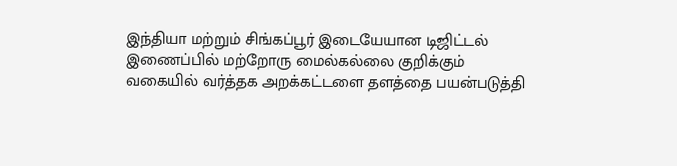இந்தியா மற்றும் சிங்கப்பூர் இடையேயான டிஜிட்டல் இணைப்பில் மற்றோரு மைல்கல்லை குறிக்கும் வகையில் வர்த்தக அறக்கட்டளை தளத்தை பயன்படுத்தி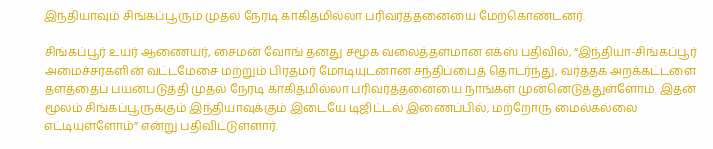இந்தியாவும் சிங்கப்பூரும் முதல் நேரடி காகிதமில்லா பரிவர்த்தனையை மேற்கொண்டனர்.

சிங்கப்பூர் உயர் ஆணையர், சைமன் வோங் தனது சமூக வலைத்தளமான எக்ஸ் பதிவில், “இந்தியா-சிங்கப்பூர் அமைச்சர்களின் வட்டமேசை மற்றும் பிரதமர் மோடியுடனான சந்திப்பைத் தொடர்ந்து, வர்த்தக அறக்கட்டளை தளத்தைப் பயன்படுத்தி முதல் நேரடி காகிதமில்லா பரிவர்த்தனையை நாங்கள் முன்னெடுத்துள்ளோம். இதன் மூலம் சிங்கப்பூருக்கும் இந்தியாவுக்கும் இடையே டிஜிட்டல் இணைப்பில், மற்றோரு மைல்கல்லை எட்டியுள்ளோம்” என்று பதிவிட்டுள்ளார்.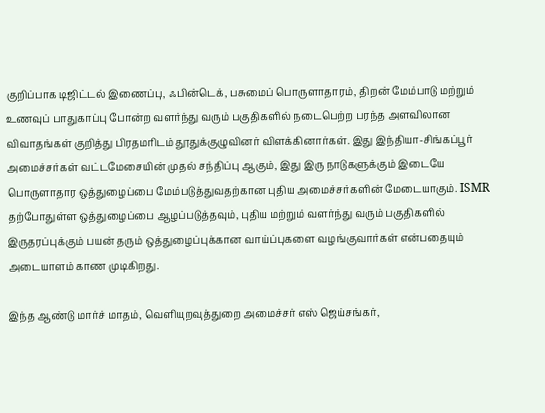குறிப்பாக டிஜிட்டல் இணைப்பு, ஃபின்டெக், பசுமைப் பொருளாதாரம், திறன் மேம்பாடு மற்றும் உணவுப் பாதுகாப்பு போன்ற வளர்ந்து வரும் பகுதிகளில் நடைபெற்ற பரந்த அளவிலான விவாதங்கள் குறித்து பிரதமரிடம் தூதுக்குழுவினர் விளக்கினார்கள். இது இந்தியா-சிங்கப்பூர் அமைச்சர்கள் வட்டமேசையின் முதல் சந்திப்பு ஆகும், இது இரு நாடுகளுக்கும் இடையே பொருளாதார ஒத்துழைப்பை மேம்படுத்துவதற்கான புதிய அமைச்சர்களின் மேடையாகும். ISMR தற்போதுள்ள ஒத்துழைப்பை ஆழப்படுத்தவும், புதிய மற்றும் வளர்ந்து வரும் பகுதிகளில் இருதரப்புக்கும் பயன் தரும் ஒத்துழைப்புக்கான வாய்ப்புகளை வழங்குவார்கள் என்பதையும் அடையாளம் காண முடிகிறது.

இந்த ஆண்டு மார்ச் மாதம், வெளியுறவுத்துறை அமைச்சர் எஸ் ஜெய்சங்கர்,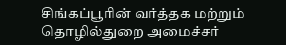சிங்கப்பூரின் வர்த்தக மற்றும் தொழில்துறை அமைச்சர்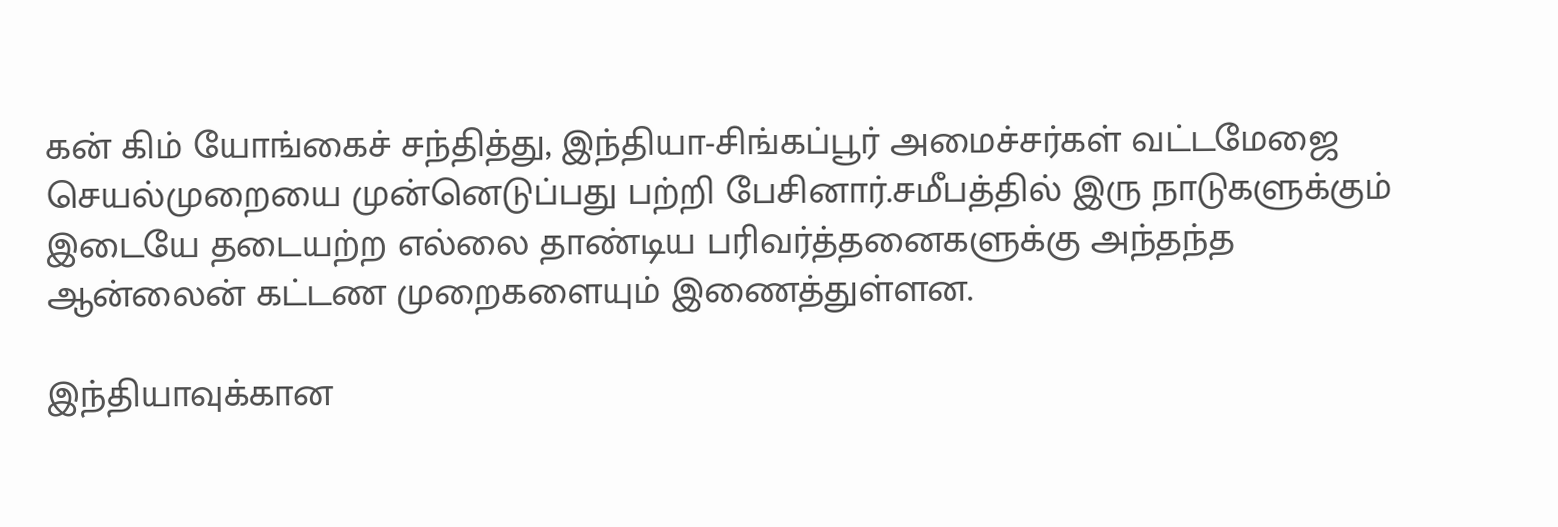கன் கிம் யோங்கைச் சந்தித்து, இந்தியா-சிங்கப்பூர் அமைச்சர்கள் வட்டமேஜை செயல்முறையை முன்னெடுப்பது பற்றி பேசினார்.சமீபத்தில் இரு நாடுகளுக்கும் இடையே தடையற்ற எல்லை தாண்டிய பரிவர்த்தனைகளுக்கு அந்தந்த ஆன்லைன் கட்டண முறைகளையும் இணைத்துள்ளன.

இந்தியாவுக்கான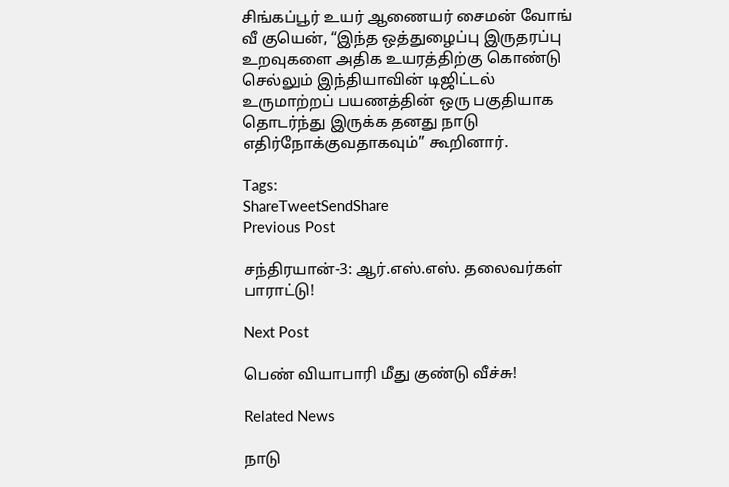சிங்கப்பூர் உயர் ஆணையர் சைமன் வோங் வீ குயென், “இந்த ஒத்துழைப்பு இருதரப்பு உறவுகளை அதிக உயரத்திற்கு கொண்டு செல்லும் இந்தியாவின் டிஜிட்டல் உருமாற்றப் பயணத்தின் ஒரு பகுதியாக தொடர்ந்து இருக்க தனது நாடு எதிர்நோக்குவதாகவும்” கூறினார்.

Tags:
ShareTweetSendShare
Previous Post

சந்திரயான்-3: ஆர்.எஸ்.எஸ். தலைவர்கள் பாராட்டு!

Next Post

பெண் வியாபாரி மீது குண்டு வீச்சு!

Related News

நாடு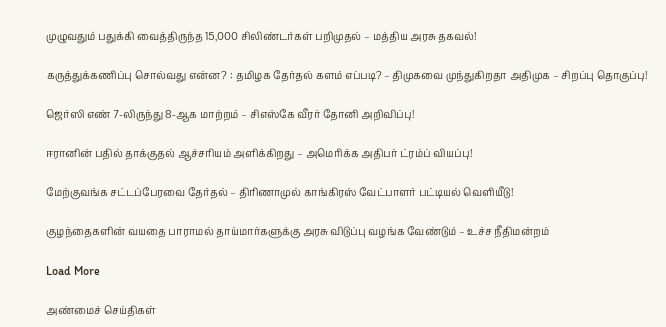முழுவதும் பதுக்கி வைத்திருந்த 15,000 சிலிண்டர்கள் பறிமுதல் – மத்திய அரசு தகவல்!

கருத்துக்கணிப்பு சொல்வது என்ன? : தமிழக தேர்தல் களம் எப்படி? – திமுகவை முந்துகிறதா அதிமுக – சிறப்பு தொகுப்பு!

ஜெர்ஸி எண் 7-லிருந்து 8-ஆக மாற்றம் – சிஎஸ்கே வீரர் தோனி அறிவிப்பு!

ஈரானின் பதில் தாக்குதல் ஆச்சரியம் அளிக்கிறது – அமெரிக்க அதிபர் ட்ரம்ப் வியப்பு!

மேற்குவங்க சட்டப்பேரவை தேர்தல் – திரிணாமுல் காங்கிரஸ் வேட்பாளர் பட்டியல் வெளியீடு!

குழந்தைகளின் வயதை பாராமல் தாய்மார்களுக்கு அரசு விடுப்பு வழங்க வேண்டும் – உச்ச நீதிமன்றம்

Load More

அண்மைச் செய்திகள்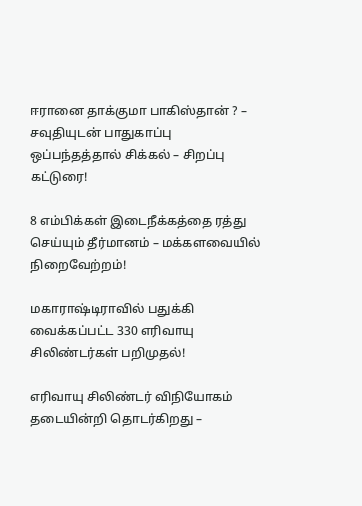ஈரானை தாக்குமா பாகிஸ்தான் ? – சவுதியுடன் பாதுகாப்பு ஒப்பந்தத்தால் சிக்கல் – சிறப்பு கட்டுரை!

8 எம்பிக்கள் இடைநீக்கத்தை ரத்து செய்யும் தீர்மானம் – மக்களவையில் நிறைவேற்றம்!

மகாராஷ்டிராவில் பதுக்கி வைக்கப்பட்ட 330 எரிவாயு சிலிண்டர்கள் பறிமுதல்!

எரிவாயு சிலிண்டர் விநியோகம் தடையின்றி தொடர்கிறது –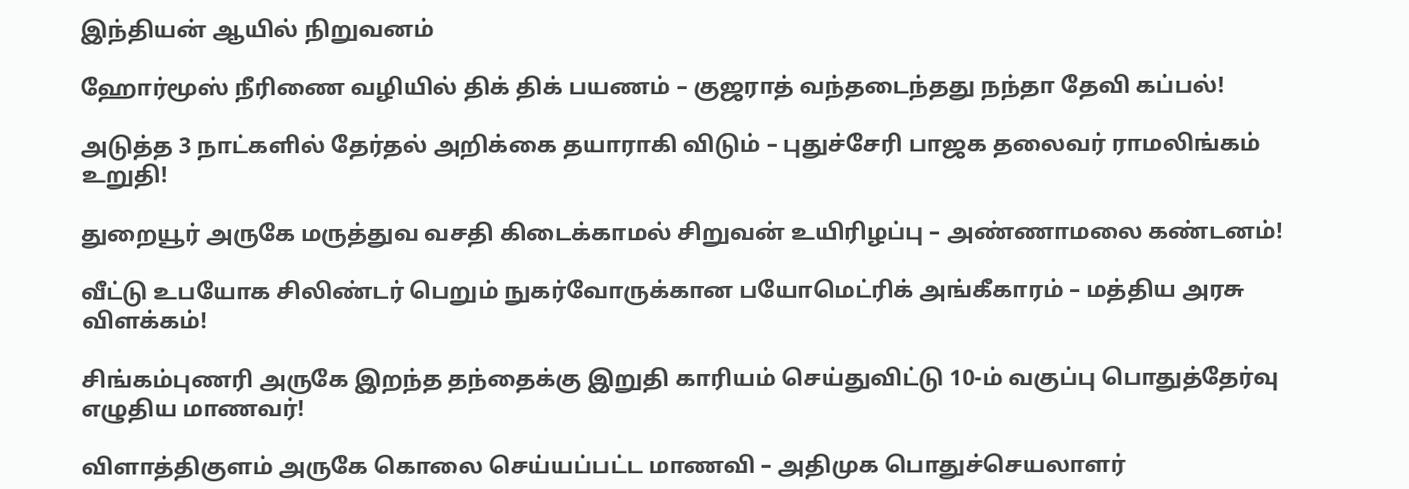இந்தியன் ஆயில் நிறுவனம்

ஹோர்மூஸ் நீரிணை வழியில் திக் திக் பயணம் – குஜராத் வந்தடைந்தது நந்தா தேவி கப்பல்!

அடுத்த 3 நாட்களில் தேர்தல் அறிக்கை தயாராகி விடும் – புதுச்சேரி பாஜக தலைவர் ராமலிங்கம் உறுதி!

துறையூர் அருகே மருத்துவ வசதி கிடைக்காமல் சிறுவன் உயிரிழப்பு – அண்ணாமலை கண்டனம்!

வீட்டு உபயோக சிலிண்டர் பெறும் நுகர்வோருக்கான பயோமெட்ரிக் அங்கீகாரம் – மத்திய அரசு விளக்கம்!

சிங்கம்புணரி அருகே இறந்த தந்தைக்கு இறுதி காரியம் செய்துவிட்டு 10-ம் வகுப்பு பொதுத்தேர்வு எழுதிய மாணவர்!

விளாத்திகுளம் அருகே கொலை செய்யப்பட்ட மாணவி – அதிமுக பொதுச்செயலாளர்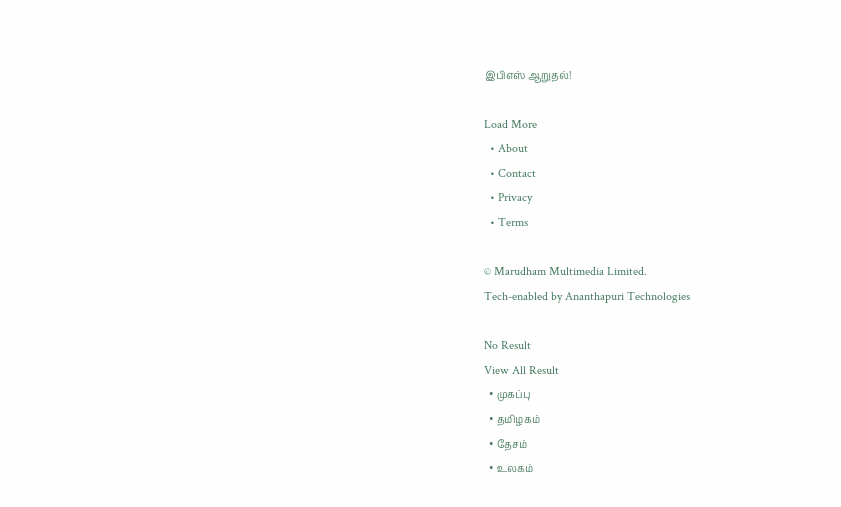இபிஎஸ் ஆறுதல்!

Load More
  • About
  • Contact
  • Privacy
  • Terms

© Marudham Multimedia Limited.
Tech-enabled by Ananthapuri Technologies

No Result
View All Result
  • முகப்பு
  • தமிழகம்
  • தேசம்
  • உலகம்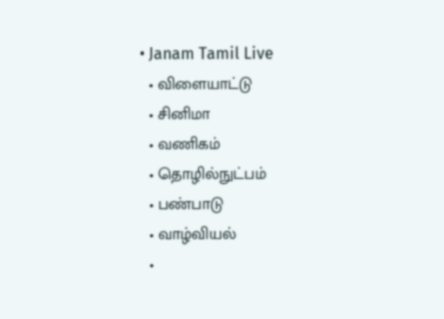• Janam Tamil Live
  • விளையாட்டு
  • சினிமா
  • வணிகம்
  • தொழில்நுட்பம்
  • பண்பாடு
  • வாழ்வியல்
  •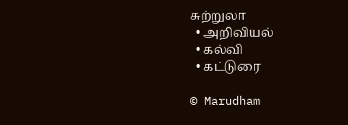சுற்றுலா
  • அறிவியல்
  • கல்வி
  • கட்டுரை

© Marudham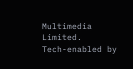Multimedia Limited.
Tech-enabled by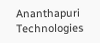Ananthapuri Technologies